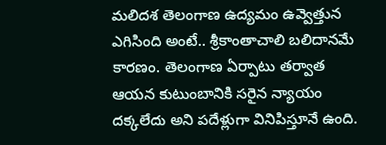మలిదశ తెలంగాణ ఉద్యమం ఉవ్వెత్తున ఎగిసింది అంటే.. శ్రీకాంతాచాలి బలిదానమే కారణం. తెలంగాణ ఏర్పాటు తర్వాత ఆయన కుటుంబానికి సరైన న్యాయం దక్కలేదు అని పదేళ్లుగా వినిపిస్తూనే ఉంది.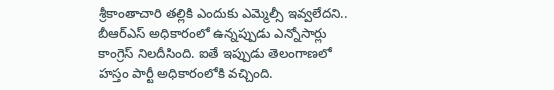శ్రీకాంతాచారి తల్లికి ఎందుకు ఎమ్మెల్సీ ఇవ్వలేదని.. బీఆర్ఎస్ అధికారంలో ఉన్నప్పుడు ఎన్నోసార్లు కాంగ్రెస్ నిలదీసింది. ఐతే ఇప్పుడు తెలంగాణలో హస్తం పార్టీ అధికారంలోకి వచ్చింది.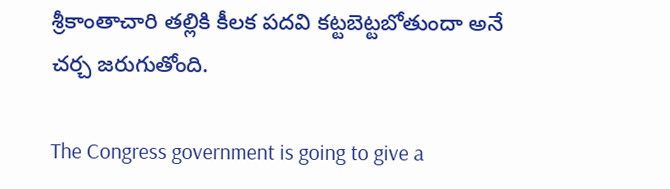శ్రీకాంతాచారి తల్లికి కీలక పదవి కట్టబెట్టబోతుందా అనే చర్చ జరుగుతోంది.

The Congress government is going to give a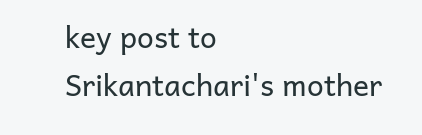key post to Srikantachari's mother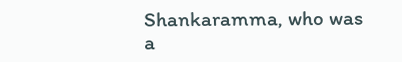Shankaramma, who was a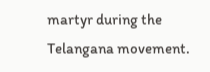martyr during the Telangana movement.